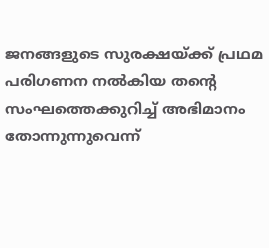ജനങ്ങളുടെ സുരക്ഷയ്ക്ക് പ്രഥമ പരിഗണന നല്‍കിയ തന്റെ സംഘത്തെക്കുറിച്ച് അഭിമാനം തോന്നുന്നുവെന്ന്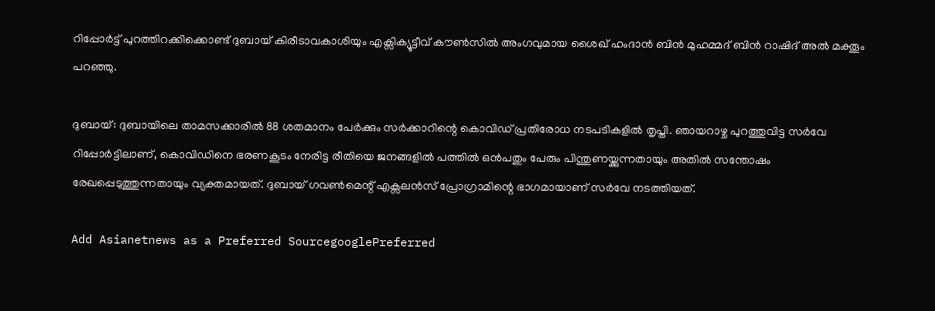റിപ്പോര്‍ട്ട് പുറത്തിറക്കിക്കൊണ്ട് ദുബായ് കിരീടാവകാശിയും എക്സിക്യൂട്ടീവ് കൗണ്‍സില്‍ അംഗവുമായ ശൈഖ് ഹംദാന്‍ ബിന്‍ മുഹമ്മദ് ബിന്‍ റാഷിദ് അല്‍ മക്തൂം പറഞ്ഞു.

ദുബായ്: ദുബായിലെ താമസക്കാരില്‍ 88 ശതമാനം പേര്‍ക്കും സര്‍ക്കാറിന്റെ കൊവിഡ് പ്രതിരോധ നടപടികളില്‍ തൃപ്തി. ഞായറാഴ്ച പുറത്തുവിട്ട സര്‍വേ റിപ്പോര്‍ട്ടിലാണ്, കൊവിഡിനെ ഭരണകൂടം നേരിട്ട രീതിയെ ജനങ്ങളില്‍ പത്തില്‍ ഒന്‍പതും പേരും പിന്തുണയ്ക്കുന്നതായും അതില്‍ സന്തോഷം രേഖപ്പെടുത്തുന്നതായും വ്യക്തമായത്. ദുബായ് ഗവണ്‍മെന്റ് എക്സലന്‍സ് പ്രോഗ്രാമിന്റെ ഭാഗമായാണ് സര്‍വേ നടത്തിയത്.

Add Asianetnews as a Preferred SourcegooglePreferred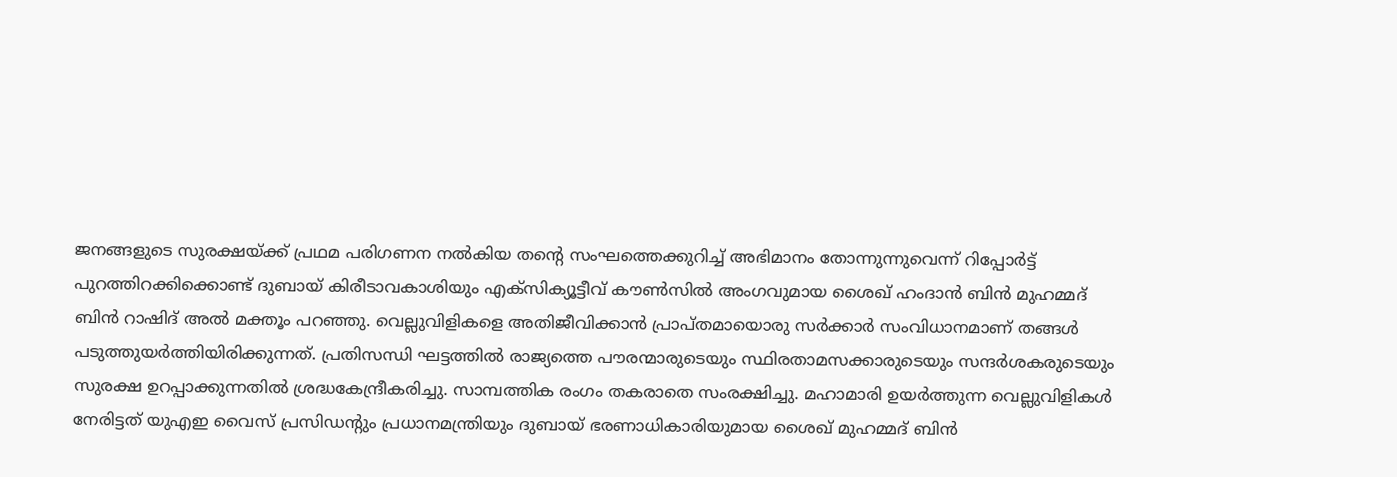ജനങ്ങളുടെ സുരക്ഷയ്ക്ക് പ്രഥമ പരിഗണന നല്‍കിയ തന്റെ സംഘത്തെക്കുറിച്ച് അഭിമാനം തോന്നുന്നുവെന്ന് റിപ്പോര്‍ട്ട് പുറത്തിറക്കിക്കൊണ്ട് ദുബായ് കിരീടാവകാശിയും എക്സിക്യൂട്ടീവ് കൗണ്‍സില്‍ അംഗവുമായ ശൈഖ് ഹംദാന്‍ ബിന്‍ മുഹമ്മദ് ബിന്‍ റാഷിദ് അല്‍ മക്തൂം പറഞ്ഞു. വെല്ലുവിളികളെ അതിജീവിക്കാന്‍ പ്രാപ്തമായൊരു സര്‍ക്കാര്‍ സംവിധാനമാണ് തങ്ങള്‍ പടുത്തുയര്‍ത്തിയിരിക്കുന്നത്. പ്രതിസന്ധി ഘട്ടത്തില്‍ രാജ്യത്തെ പൗരന്മാരുടെയും സ്ഥിരതാമസക്കാരുടെയും സന്ദര്‍ശകരുടെയും സുരക്ഷ ഉറപ്പാക്കുന്നതില്‍ ശ്രദ്ധകേന്ദ്രീകരിച്ചു. സാമ്പത്തിക രംഗം തകരാതെ സംരക്ഷിച്ചു. മഹാമാരി ഉയര്‍ത്തുന്ന വെല്ലുവിളികള്‍ നേരിട്ടത് യുഎഇ വൈസ് പ്രസിഡന്റും പ്രധാനമന്ത്രിയും ദുബായ് ഭരണാധികാരിയുമായ ശൈഖ് മുഹമ്മദ് ബിന്‍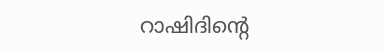റാഷിദിന്റെ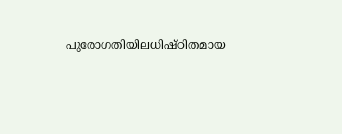പുരോഗതിയിലധിഷ്ഠിതമായ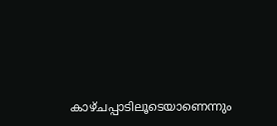കാഴ്ചപ്പാടിലൂടെയാണെന്നും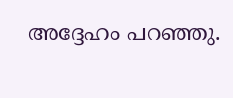അദ്ദേഹം പറഞ്ഞു.